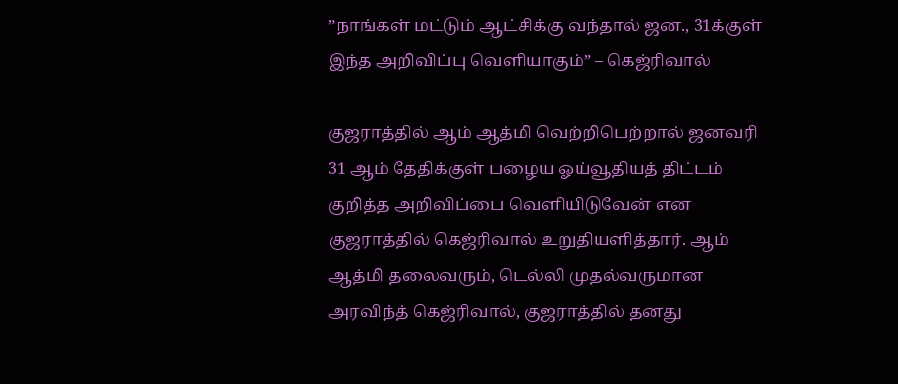”நாங்கள் மட்டும் ஆட்சிக்கு வந்தால் ஜன., 31க்குள் இந்த அறிவிப்பு வெளியாகும்” – கெஜ்ரிவால்

குஜராத்தில் ஆம் ஆத்மி வெற்றிபெற்றால் ஜனவரி 31 ஆம் தேதிக்குள் பழைய ஓய்வூதியத் திட்டம் குறித்த அறிவிப்பை வெளியிடுவேன் என குஜராத்தில் கெஜ்ரிவால் உறுதியளித்தார். ஆம் ஆத்மி தலைவரும், டெல்லி முதல்வருமான அரவிந்த் கெஜ்ரிவால், குஜராத்தில் தனது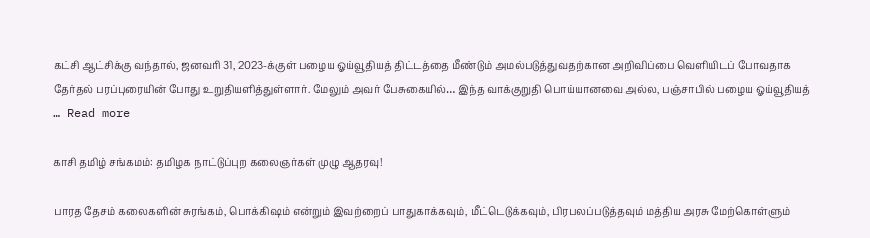கட்சி ஆட்சிக்கு வந்தால், ஜனவரி 31, 2023-க்குள் பழைய ஓய்வூதியத் திட்டத்தை மீண்டும் அமல்படுத்துவதற்கான அறிவிப்பை வெளியிடப் போவதாக தேர்தல் பரப்புரையின் போது உறுதியளித்துள்ளார். மேலும் அவர் பேசுகையில்… இந்த வாக்குறுதி பொய்யானவை அல்ல, பஞ்சாபில் பழைய ஓய்வூதியத் … Read more

காசி தமிழ் சங்கமம்: தமிழக நாட்டுப்புற கலைஞர்கள் முழு ஆதரவு!

பாரத தேசம் கலைகளின் சுரங்கம், பொக்கிஷம் என்றும் இவற்றைப் பாதுகாக்கவும், மீட்டெடுக்கவும், பிரபலப்படுத்தவும் மத்திய அரசு மேற்கொள்ளும்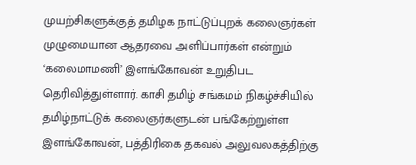முயற்சிகளுக்குத் தமிழக நாட்டுப்புறக் கலைஞர்கள் முழுமையான ஆதரவை அளிப்பார்கள் என்றும் ‘கலைமாமணி’ இளங்கோவன் உறுதிபட தெரிவித்துள்ளார். காசி தமிழ் சங்கமம் நிகழ்ச்சியில் தமிழ்நாட்டுக் கலைஞர்களுடன் பங்கேற்றுள்ள இளங்கோவன், பத்திரிகை தகவல் அலுவலகத்திற்கு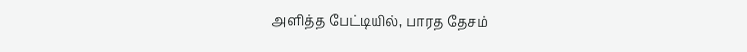அளித்த பேட்டியில், பாரத தேசம்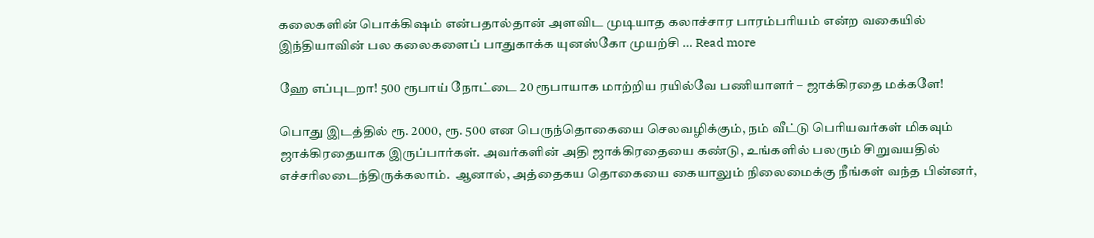கலைகளின் பொக்கிஷம் என்பதால்தான் அளவிட முடியாத கலாச்சார பாரம்பரியம் என்ற வகையில் இந்தியாவின் பல கலைகளைப் பாதுகாக்க யுனஸ்கோ முயற்சி … Read more

ஹே எப்புடறா! 500 ரூபாய் நோட்டை 20 ரூபாயாக மாற்றிய ரயில்வே பணியாளர் – ஜாக்கிரதை மக்களே!

பொது இடத்தில் ரூ. 2000, ரூ. 500 என பெருந்தொகையை செலவழிக்கும், நம் வீட்டு பெரியவர்கள் மிகவும் ஜாக்கிரதையாக இருப்பார்கள். அவர்களின் அதி ஜாக்கிரதையை கண்டு, உங்களில் பலரும் சிறுவயதில் எச்சரிலடைந்திருக்கலாம்.  ஆனால், அத்தைகய தொகையை கையாலும் நிலைமைக்கு நீங்கள் வந்த பின்னர்,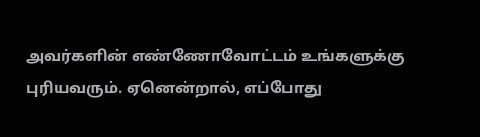அவர்களின் எண்ணோவோட்டம் உங்களுக்கு புரியவரும். ஏனென்றால், எப்போது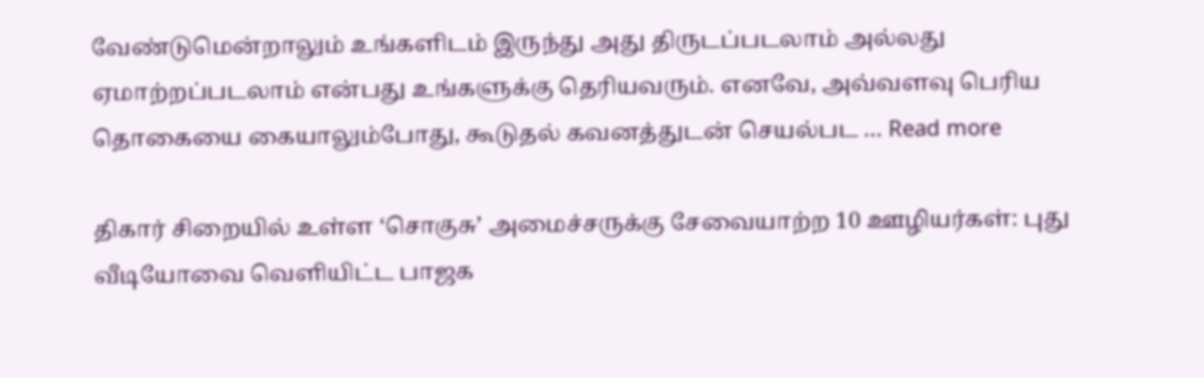வேண்டுமென்றாலும் உங்களிடம் இருந்து அது திருடப்படலாம் அல்லது ஏமாற்றப்படலாம் என்பது உங்களுக்கு தெரியவரும். எனவே, அவ்வளவு பெரிய தொகையை கையாலும்போது, கூடுதல் கவனத்துடன் செயல்பட … Read more

திகார் சிறையில் உள்ள ‘சொகுசு’ அமைச்சருக்கு சேவையாற்ற 10 ஊழியர்கள்: புது வீடியோவை வெளியிட்ட பாஜக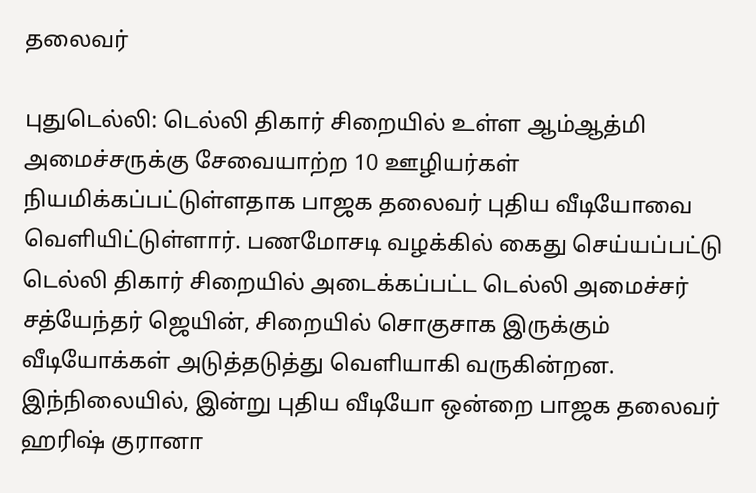தலைவர்

புதுடெல்லி: டெல்லி திகார் சிறையில் உள்ள ஆம்ஆத்மி அமைச்சருக்கு சேவையாற்ற 10 ஊழியர்கள் நியமிக்கப்பட்டுள்ளதாக பாஜக தலைவர் புதிய வீடியோவை வெளியிட்டுள்ளார். பணமோசடி வழக்கில் கைது செய்யப்பட்டு டெல்லி திகார் சிறையில் அடைக்கப்பட்ட டெல்லி அமைச்சர் சத்யேந்தர் ஜெயின், சிறையில் சொகுசாக இருக்கும் வீடியோக்கள் அடுத்தடுத்து வெளியாகி வருகின்றன. இந்நிலையில், இன்று புதிய வீடியோ ஒன்றை பாஜக தலைவர் ஹரிஷ் குரானா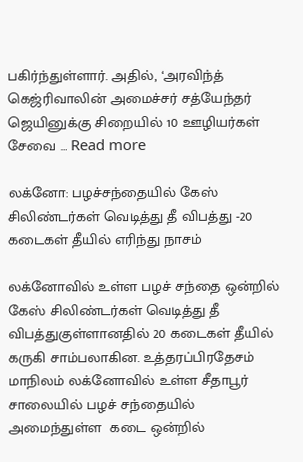பகிர்ந்துள்ளார். அதில், ‘அரவிந்த் கெஜ்ரிவாலின் அமைச்சர் சத்யேந்தர் ஜெயினுக்கு சிறையில் 10 ஊழியர்கள் சேவை … Read more

லக்னோ: பழச்சந்தையில் கேஸ் சிலிண்டர்கள் வெடித்து தீ விபத்து -20 கடைகள் தீயில் எரிந்து நாசம்

லக்னோவில் உள்ள பழச் சந்தை ஒன்றில் கேஸ் சிலிண்டர்கள் வெடித்து தீ விபத்துகுள்ளானதில் 20 கடைகள் தீயில் கருகி சாம்பலாகின. உத்தரப்பிரதேசம் மாநிலம் லக்னோவில் உள்ள சீதாபூர் சாலையில் பழச் சந்தையில் அமைந்துள்ள  கடை ஒன்றில்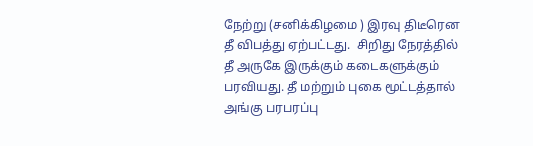நேற்று (சனிக்கிழமை ) இரவு திடீரென தீ விபத்து ஏற்பட்டது.  சிறிது நேரத்தில் தீ அருகே இருக்கும் கடைகளுக்கும் பரவியது. தீ மற்றும் புகை மூட்டத்தால் அங்கு பரபரப்பு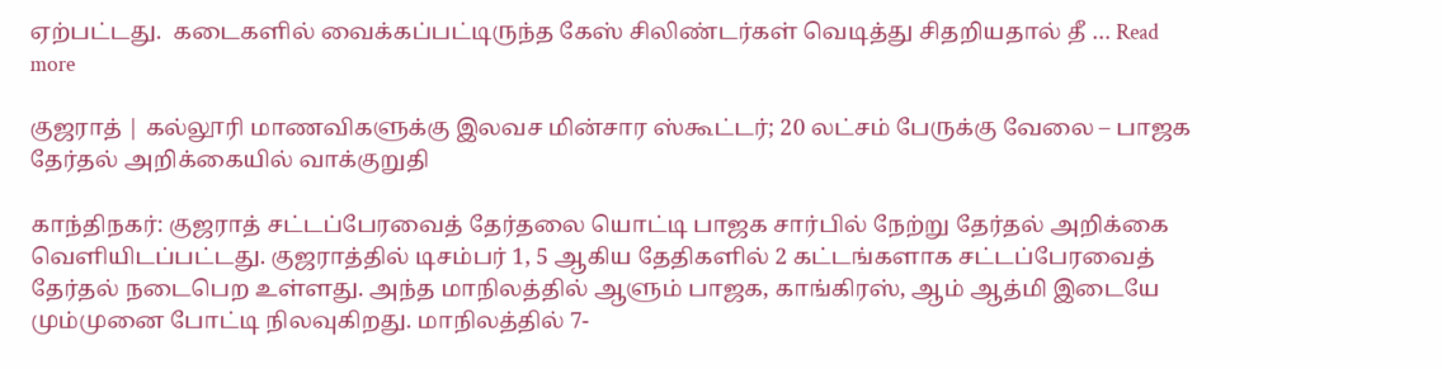ஏற்பட்டது.  கடைகளில் வைக்கப்பட்டிருந்த கேஸ் சிலிண்டர்கள் வெடித்து சிதறியதால் தீ … Read more

குஜராத் | கல்லூரி மாணவிகளுக்கு இலவச மின்சார ஸ்கூட்டர்; 20 லட்சம் பேருக்கு வேலை – பாஜக தேர்தல் அறிக்கையில் வாக்குறுதி

காந்திநகர்: குஜராத் சட்டப்பேரவைத் தேர்தலை யொட்டி பாஜக சார்பில் நேற்று தேர்தல் அறிக்கை வெளியிடப்பட்டது. குஜராத்தில் டிசம்பர் 1, 5 ஆகிய தேதிகளில் 2 கட்டங்களாக சட்டப்பேரவைத் தேர்தல் நடைபெற உள்ளது. அந்த மாநிலத்தில் ஆளும் பாஜக, காங்கிரஸ், ஆம் ஆத்மி இடையே மும்முனை போட்டி நிலவுகிறது. மாநிலத்தில் 7-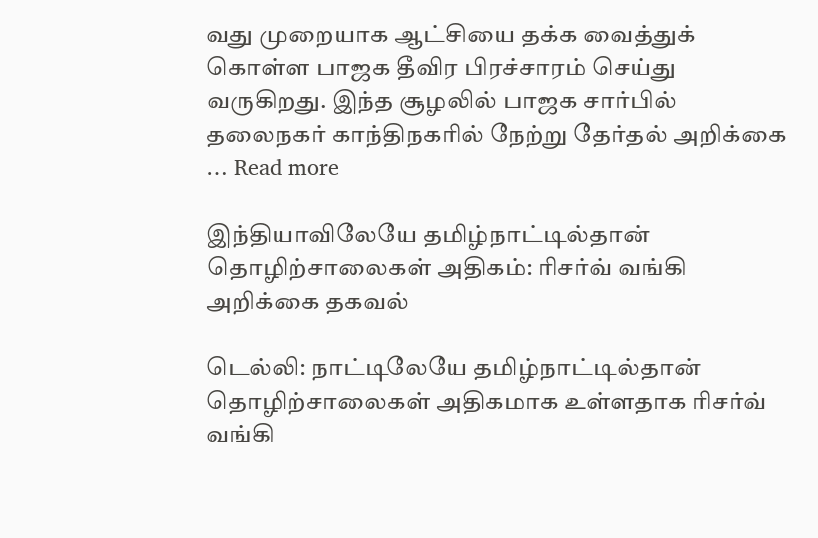வது முறையாக ஆட்சியை தக்க வைத்துக் கொள்ள பாஜக தீவிர பிரச்சாரம் செய்து வருகிறது. இந்த சூழலில் பாஜக சார்பில் தலைநகர் காந்திநகரில் நேற்று தேர்தல் அறிக்கை … Read more

இந்தியாவிலேயே தமிழ்நாட்டில்தான் தொழிற்சாலைகள் அதிகம்: ரிசர்வ் வங்கி அறிக்கை தகவல்

டெல்லி: நாட்டிலேயே தமிழ்நாட்டில்தான் தொழிற்சாலைகள் அதிகமாக உள்ளதாக ரிசர்வ் வங்கி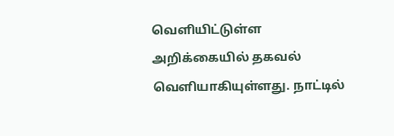வெளியிட்டுள்ள அறிக்கையில் தகவல் வெளியாகியுள்ளது. நாட்டில்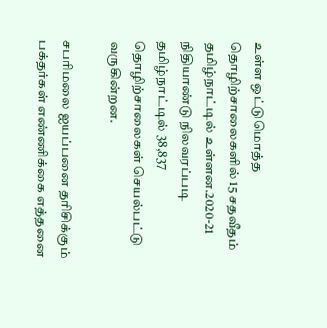உள்ள ஒட்டுமொத்த தொழிற்சாலைகளில் 15 சதவீதம் தமிழ்நாட்டில் உள்ளன.2020-21 நிதியாண்டு நிலவரப்படி தமிழ்நாட்டில் 38,837 தொழிற்சாலைகள் செயல்பட்டு வருகின்றன.

சபரிமலை ஐயப்பனை தரிசிக்கும் பக்தர்கள் எண்ணிக்கை எத்தனை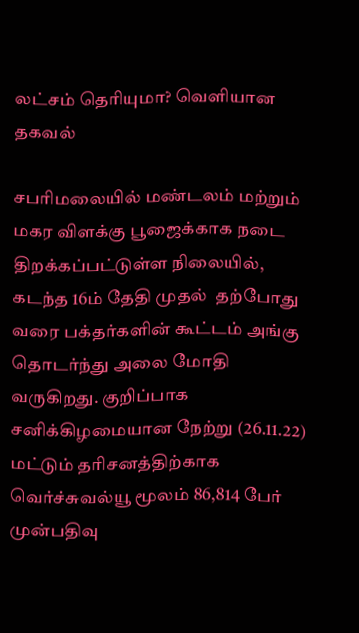லட்சம் தெரியுமா? வெளியான தகவல்

சபரிமலையில் மண்டலம் மற்றும் மகர விளக்கு பூஜைக்காக நடை திறக்கப்பட்டுள்ள நிலையில், கடந்த 16ம் தேதி முதல்  தற்போது வரை பக்தர்களின் கூட்டம் அங்கு தொடர்ந்து அலை மோதி வருகிறது. குறிப்பாக சனிக்கிழமையான நேற்று (26.11.22) மட்டும் தரிசனத்திற்காக வெர்ச்சுவல்யூ மூலம் 86,814 பேர் முன்பதிவு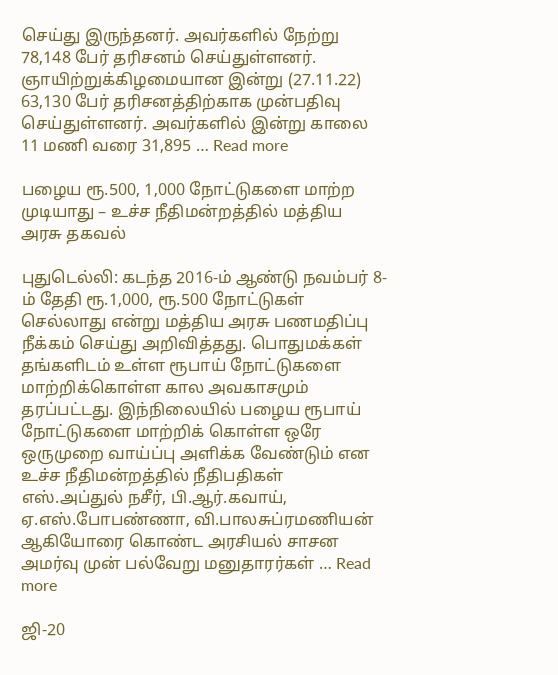செய்து இருந்தனர். அவர்களில் நேற்று 78,148 பேர் தரிசனம் செய்துள்ளனர். ஞாயிற்றுக்கிழமையான இன்று (27.11.22) 63,130 பேர் தரிசனத்திற்காக முன்பதிவு செய்துள்ளனர். அவர்களில் இன்று காலை 11 மணி வரை 31,895 … Read more

பழைய ரூ.500, 1,000 நோட்டுகளை மாற்ற முடியாது – உச்ச நீதிமன்றத்தில் மத்திய அரசு தகவல்

புதுடெல்லி: கடந்த 2016-ம் ஆண்டு நவம்பர் 8-ம் தேதி ரூ.1,000, ரூ.500 நோட்டுகள் செல்லாது என்று மத்திய அரசு பணமதிப்பு நீக்கம் செய்து அறிவித்தது. பொதுமக்கள் தங்களிடம் உள்ள ரூபாய் நோட்டுகளை மாற்றிக்கொள்ள கால அவகாசமும் தரப்பட்டது. இந்நிலையில் பழைய ரூபாய் நோட்டுகளை மாற்றிக் கொள்ள ஒரே ஒருமுறை வாய்ப்பு அளிக்க வேண்டும் என உச்ச நீதிமன்றத்தில் நீதிபதிகள் எஸ்.அப்துல் நசீர், பி.ஆர்.கவாய், ஏ.எஸ்.போபண்ணா, வி.பாலசுப்ரமணியன் ஆகியோரை கொண்ட அரசியல் சாசன அமர்வு முன் பல்வேறு மனுதாரர்கள் … Read more

ஜி-20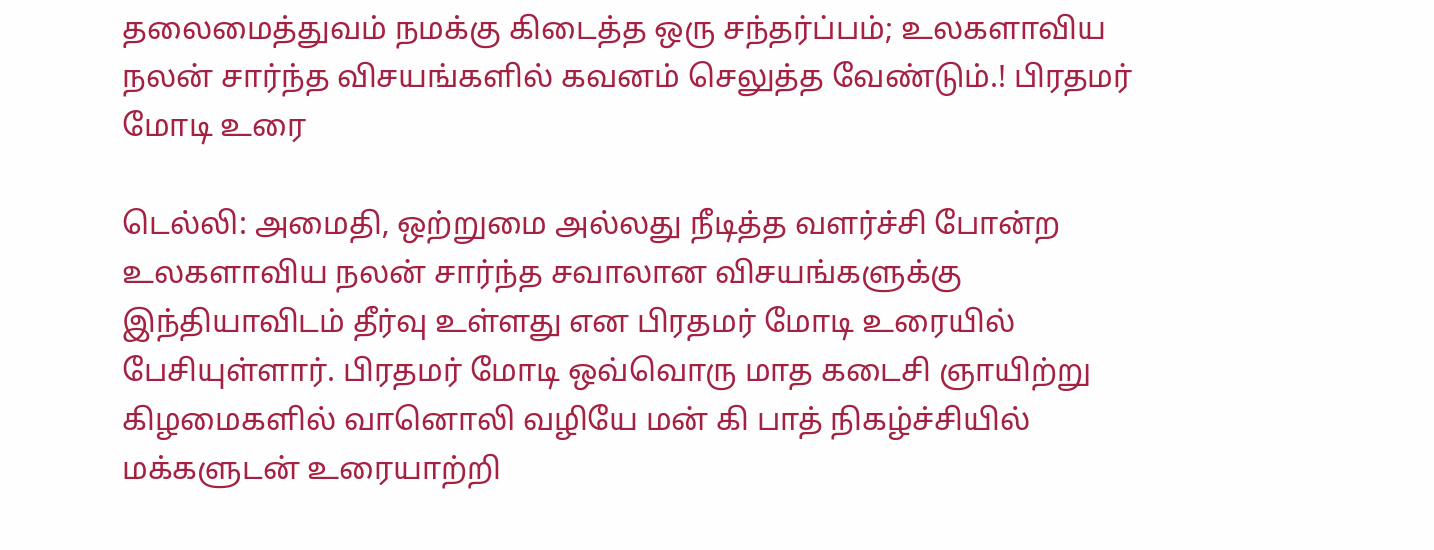தலைமைத்துவம் நமக்கு கிடைத்த ஒரு சந்தர்ப்பம்; உலகளாவிய நலன் சார்ந்த விசயங்களில் கவனம் செலுத்த வேண்டும்.! பிரதமர் மோடி உரை

டெல்லி: அமைதி, ஒற்றுமை அல்லது நீடித்த வளர்ச்சி போன்ற உலகளாவிய நலன் சார்ந்த சவாலான விசயங்களுக்கு இந்தியாவிடம் தீர்வு உள்ளது என பிரதமர் மோடி உரையில் பேசியுள்ளார். பிரதமர் மோடி ஒவ்வொரு மாத கடைசி ஞாயிற்று கிழமைகளில் வானொலி வழியே மன் கி பாத் நிகழ்ச்சியில் மக்களுடன் உரையாற்றி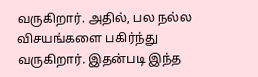வருகிறார். அதில், பல நல்ல விசயங்களை பகிர்ந்து வருகிறார். இதன்படி இந்த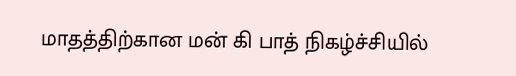மாதத்திற்கான மன் கி பாத் நிகழ்ச்சியில்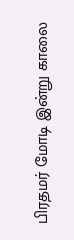பிரதமர் மோடி இன்று காலை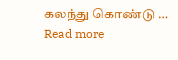கலந்து கொண்டு … Read more